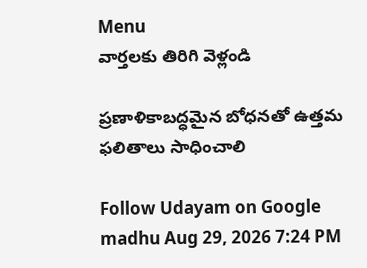Menu
వార్తలకు తిరిగి వెళ్లండి

ప్రణాళికాబద్ధమైన బోధనతో ఉత్తమ ఫలితాలు సాధించాలి

Follow Udayam on Google
madhu Aug 29, 2026 7:24 PM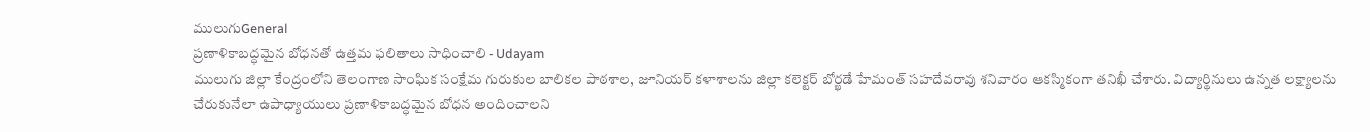ములుగుGeneral
ప్రణాళికాబద్ధమైన బోధనతో ఉత్తమ ఫలితాలు సాధించాలి - Udayam
ములుగు జిల్లా కేంద్రంలోని తెలంగాణ సాంఘిక సంక్షేమ గురుకుల బాలికల పాఠశాల, జూనియర్ కళాశాలను జిల్లా కలెక్టర్ బోర్ఖడే హేమంత్ సహదేవరావు శనివారం ఆకస్మికంగా తనిఖీ చేశారు. విద్యార్థినులు ఉన్నత లక్ష్యాలను చేరుకునేలా ఉపాధ్యాయులు ప్రణాళికాబద్ధమైన బోధన అందించాలని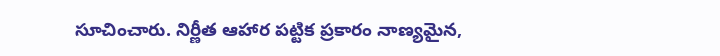సూచించారు. నిర్ణీత ఆహార పట్టిక ప్రకారం నాణ్యమైన,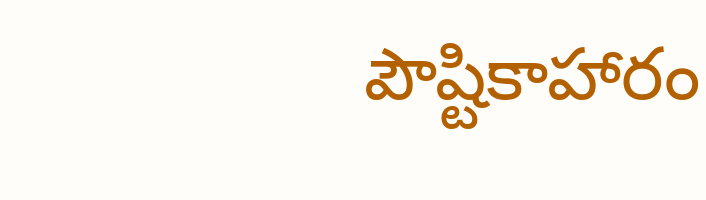పౌష్టికాహారం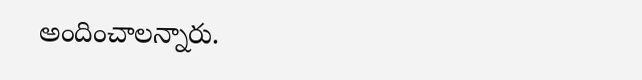అందించాలన్నారు.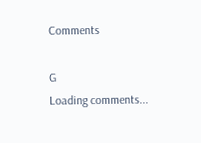Comments

G
Loading comments...